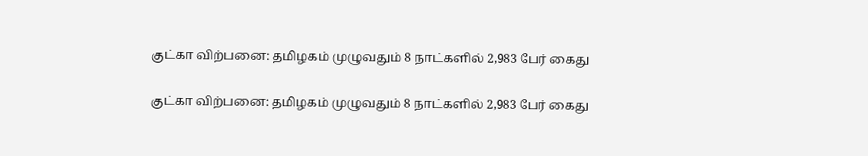குட்கா விற்பனை: தமிழகம் முழுவதும் 8 நாட்களில் 2,983 பேர் கைது

குட்கா விற்பனை: தமிழகம் முழுவதும் 8 நாட்களில் 2,983 பேர் கைது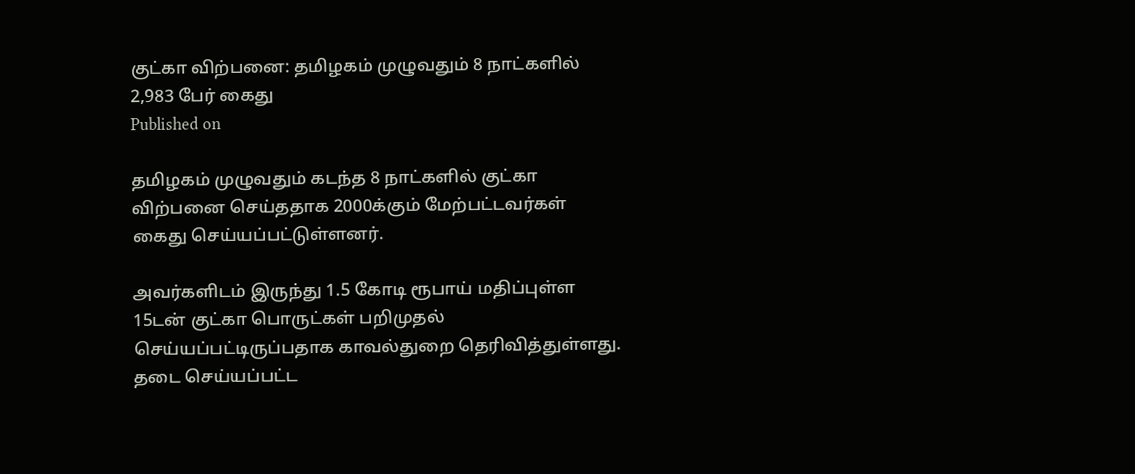குட்கா விற்பனை: தமிழகம் முழுவதும் 8 நாட்களில் 2,983 பேர் கைது
Published on

தமிழகம் முழுவதும் கடந்த 8 நாட்களில் குட்கா விற்பனை செய்ததாக 2000க்கும் மேற்பட்டவர்கள் கைது செய்யப்பட்டுள்ளனர்.

அவர்களிடம் இருந்து 1.5 கோடி ரூபாய் மதிப்புள்ள 15டன் குட்கா பொருட்கள் பறிமுதல் செய்யப்பட்டிருப்பதாக காவல்துறை தெரிவித்துள்ளது. தடை செய்யப்பட்ட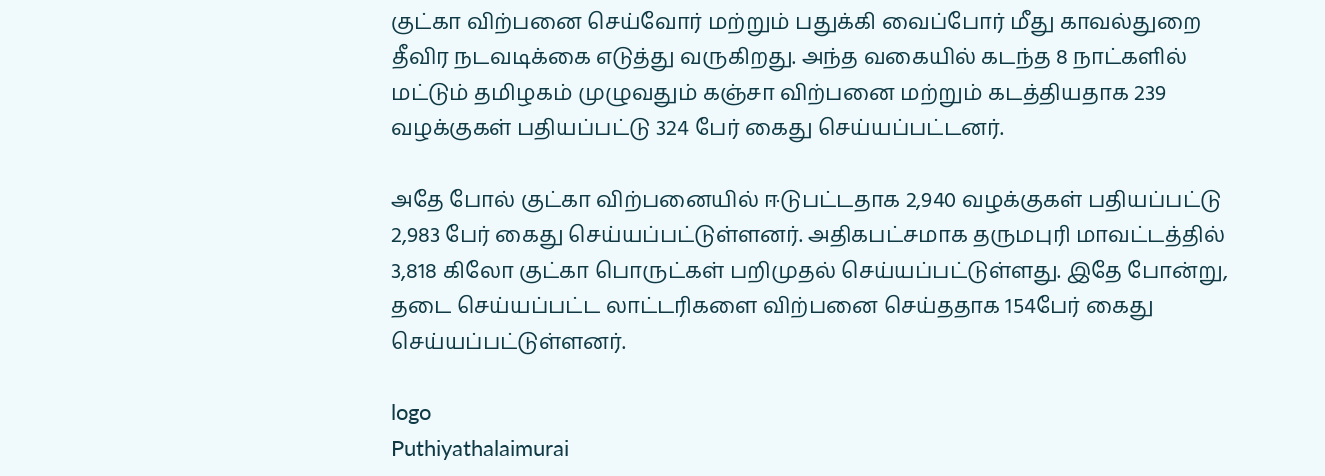குட்கா விற்பனை செய்வோர் மற்றும் பதுக்கி வைப்போர் மீது காவல்துறை தீவிர நடவடிக்கை எடுத்து வருகிறது. அந்த வகையில் கடந்த 8 நாட்களில் மட்டும் தமிழகம் முழுவதும் கஞ்சா விற்பனை மற்றும் கடத்தியதாக 239 வழக்குகள் பதியப்பட்டு 324 பேர் கைது செய்யப்பட்டனர்.

அதே போல் குட்கா விற்பனையில் ஈடுபட்டதாக 2,940 வழக்குகள் பதியப்பட்டு 2,983 பேர் கைது செய்யப்பட்டுள்ளனர். அதிகபட்சமாக தருமபுரி மாவட்டத்தில் 3,818 கிலோ குட்கா பொருட்கள் பறிமுதல் செய்யப்பட்டுள்ளது. இதே போன்று, தடை செய்யப்பட்ட லாட்டரிகளை விற்பனை செய்ததாக 154பேர் கைது செய்யப்பட்டுள்ளனர்.

logo
Puthiyathalaimurai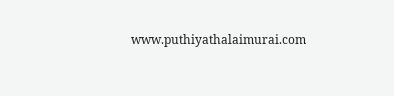www.puthiyathalaimurai.com